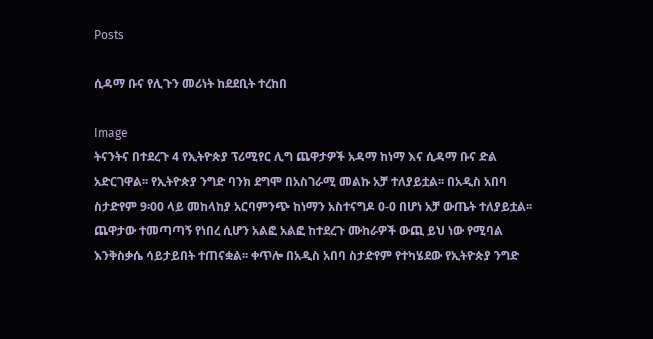Posts

ሲዳማ ቡና የሊጉን መሪነት ከደደቢት ተረከበ

Image
ትናንትና በተደረጉ 4 የኢትዮጵያ ፕሪሚየር ሊግ ጨዋታዎች አዳማ ከነማ እና ሲዳማ ቡና ድል አድርገዋል፡፡ የኢትዮጵያ ንግድ ባንክ ደግሞ በአስገራሚ መልኩ አቻ ተለያይቷል፡፡ በአዲስ አበባ ስታድየም 9፡00 ላይ መከላከያ አርባምንጭ ከነማን አስተናግዶ 0-0 በሆነ አቻ ውጤት ተለያይቷል፡፡ ጨዋታው ተመጣጣኝ የነበረ ሲሆን አልፎ አልፎ ከተደረጉ ሙከራዎች ውጪ ይህ ነው የሚባል እንቅስቃሴ ሳይታይበት ተጠናቋል፡፡ ቀጥሎ በአዲስ አበባ ስታድየም የተካሄደው የኢትዮጵያ ንግድ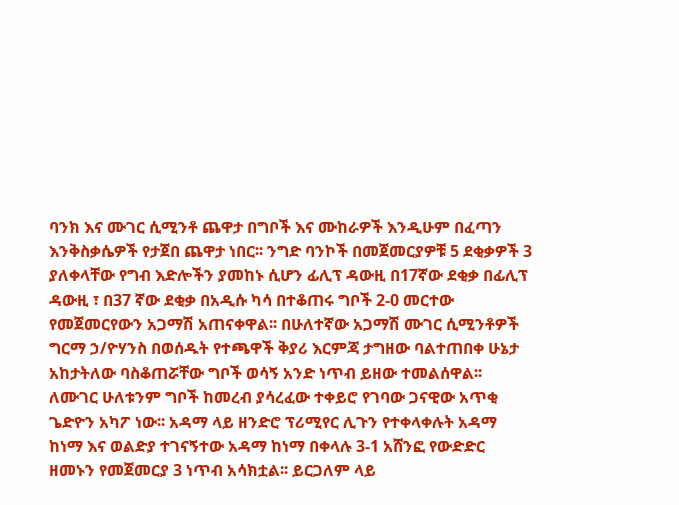ባንክ እና ሙገር ሲሚንቶ ጨዋታ በግቦች እና ሙከራዎች እንዲሁም በፈጣን እንቅስቃሴዎች የታጀበ ጨዋታ ነበር፡፡ ንግድ ባንኮች በመጀመርያዎቹ 5 ደቂቃዎች 3 ያለቀላቸው የግብ እድሎችን ያመከኑ ሲሆን ፊሊፕ ዳውዚ በ17ኛው ደቂቃ በፊሊፕ ዳውዚ ፣ በ37 ኛው ደቂቃ በአዲሱ ካሳ በተቆጠሩ ግቦች 2-0 መርተው የመጀመርየውን አጋማሽ አጠናቀዋል፡፡ በሁለተኛው አጋማሽ ሙገር ሲሚንቶዎች ግርማ ኃ/ዮሃንስ በወሰዱት የተጫዋች ቅያሪ እርምጃ ታግዘው ባልተጠበቀ ሁኔታ አከታትለው ባስቆጠሯቸው ግቦች ወሳኝ አንድ ነጥብ ይዘው ተመልሰዋል፡፡ ለሙገር ሁለቱንም ግቦች ከመረብ ያሳረፈው ተቀይሮ የገባው ጋናዊው አጥቂ ጌድዮን አካፖ ነው፡፡ አዳማ ላይ ዘንድሮ ፕሪሚየር ሊጉን የተቀላቀሉት አዳማ ከነማ እና ወልድያ ተገናኝተው አዳማ ከነማ በቀላሉ 3-1 አሸንፎ የውድድር ዘመኑን የመጀመርያ 3 ነጥብ አሳክቷል፡፡ ይርጋለም ላይ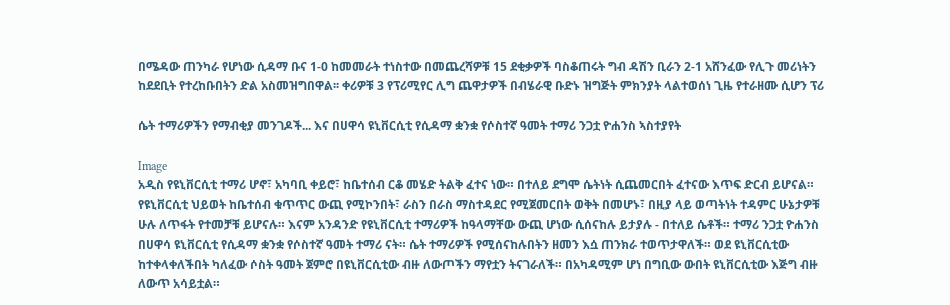በሜዳው ጠንካራ የሆነው ሲዳማ ቡና 1-0 ከመመራት ተነስተው በመጨረሻዎቹ 15 ደቂቃዎች ባስቆጠሩት ግብ ዳሽን ቢራን 2-1 አሸንፈው የሊጉ መሪነትን ከደደቢት የተረከቡበትን ድል አስመዝግበዋል፡፡ ቀሪዎቹ 3 የፕሪሚየር ሊግ ጨዋታዎች በብሄራዊ ቡድኑ ዝግጅት ምክንያት ላልተወሰነ ጊዜ የተራዘሙ ሲሆን ፕሪ

ሴት ተማሪዎችን የማብቂያ መንገዶች... እና በሀዋሳ ዩኒቨርሲቲ የሲዳማ ቋንቋ የሶስተኛ ዓመት ተማሪ ንጋቷ ዮሐንስ ኣስተያየት

Image
አዲስ የዩኒቨርሲቲ ተማሪ ሆኖ፣ አካባቢ ቀይሮ፣ ከቤተሰብ ርቆ መሄድ ትልቅ ፈተና ነው። በተለይ ደግሞ ሴትነት ሲጨመርበት ፈተናው እጥፍ ድርብ ይሆናል። የዩኒቨርሲቲ ህይወት ከቤተሰብ ቁጥጥር ውጪ የሚኮንበት፣ ራስን በራስ ማስተዳደር የሚጀመርበት ወቅት በመሆኑ፣ በዚያ ላይ ወጣትነት ተዳምር ሁኔታዎቹ ሁሉ ለጥፋት የተመቻቹ ይሆናሉ። እናም አንዳንድ የዩኒቨርሲቲ ተማሪዎች ከዓላማቸው ውጪ ሆነው ሲሰናከሉ ይታያሉ - በተለይ ሴቶች። ተማሪ ንጋቷ ዮሐንስ በሀዋሳ ዩኒቨርሲቲ የሲዳማ ቋንቋ የሶስተኛ ዓመት ተማሪ ናት። ሴት ተማሪዎች የሚሰናከሉበትን ዘመን እሷ ጠንክራ ተወጥታዋለች። ወደ ዩኒቨርሲቲው ከተቀላቀለችበት ካለፈው ሶስት ዓመት ጀምሮ በዩኒቨርሲቲው ብዙ ለውጦችን ማየቷን ትናገራለች። በአካዳሚም ሆነ በግቢው ውበት ዩኒቨርሲቲው እጅግ ብዙ ለውጥ አሳይቷል።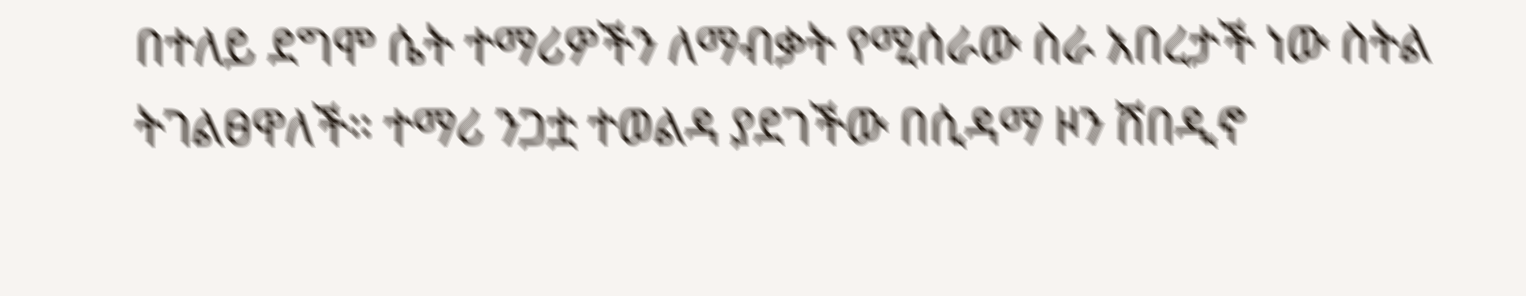በተለይ ደግሞ ሴት ተማሪዎችን ለማብቃት የሚሰራው ስራ አበረታች ነው ስትል ትገልፀዋለች። ተማሪ ንጋቷ ተወልዳ ያደገችው በሲዳማ ዞን ሸበዲኖ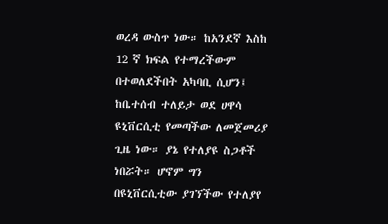ወረዳ ውስጥ ነው። ከአንደኛ እስከ 12 ኛ ክፍል የተማረችውም በተወለደችበት አካባቢ ሲሆን፤ ከቤተሰብ ተለይታ ወደ ሀዋሳ ዩኒቨርሲቲ የመጣችው ለመጀመሪያ ጊዜ ነው። ያኔ የተለያዩ ስጋቶች ነበሯት። ሆኖም ግን በዩኒቨርሲቲው ያገኘችው የተለያየ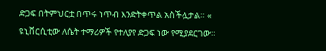ድጋፍ በትምህርቷ በጥሩ ነጥብ እንድትቀጥል አስችሏታል። « ዩኒቨርሲቲው ለሴት ተማሪዎች የተለያየ ድጋፍ ነው የሚያደርገው።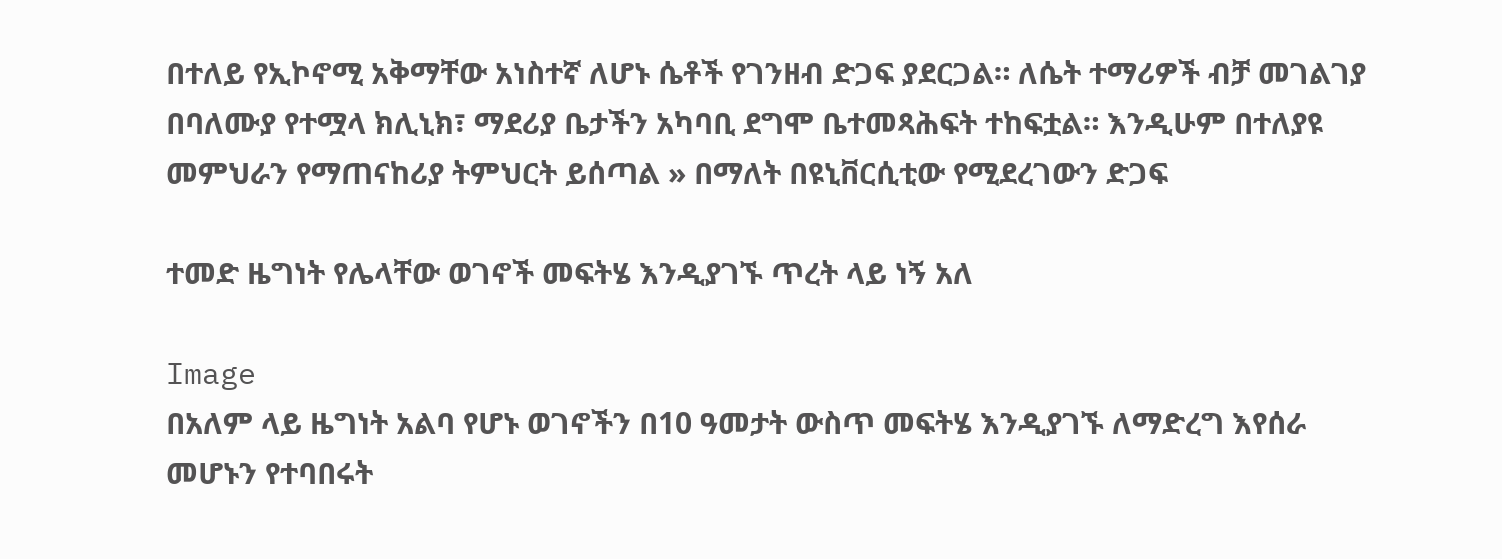በተለይ የኢኮኖሚ አቅማቸው አነስተኛ ለሆኑ ሴቶች የገንዘብ ድጋፍ ያደርጋል። ለሴት ተማሪዎች ብቻ መገልገያ በባለሙያ የተሟላ ክሊኒክ፣ ማደሪያ ቤታችን አካባቢ ደግሞ ቤተመጻሕፍት ተከፍቷል። እንዲሁም በተለያዩ መምህራን የማጠናከሪያ ትምህርት ይሰጣል » በማለት በዩኒቨርሲቲው የሚደረገውን ድጋፍ

ተመድ ዜግነት የሌላቸው ወገኖች መፍትሄ እንዲያገኙ ጥረት ላይ ነኝ አለ

Image
በአለም ላይ ዜግነት አልባ የሆኑ ወገኖችን በ10 ዓመታት ውስጥ መፍትሄ እንዲያገኙ ለማድረግ እየሰራ መሆኑን የተባበሩት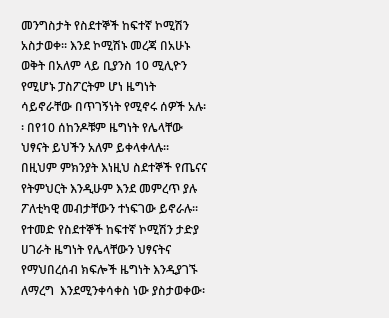መንግስታት የስደተኞች ከፍተኛ ኮሚሽን  አስታወቀ፡፡ እንደ ኮሚሽኑ መረጃ በአሁኑ ወቅት በአለም ላይ ቢያንስ 10 ሚሊዮን የሚሆኑ ፓስፖርትም ሆነ ዜግነት ሳይኖራቸው በጥገኝነት የሚኖሩ ሰዎች አሉ፡፡ በየ10 ሰከንዶቹም ዜግነት የሌላቸው ህፃናት ይህችን አለም ይቀላቀላሉ፡፡ በዚህም ምክንያት እነዚህ ስደተኞች የጤናና የትምህርት እንዲሁም እንደ መምረጥ ያሉ ፖለቲካዊ መብታቸውን ተነፍገው ይኖራሉ፡፡ የተመድ የስደተኞች ከፍተኛ ኮሚሽን ታድያ ሀገራት ዜግነት የሌላቸውን ህፃናትና የማህበረሰብ ክፍሎች ዜግነት እንዲያገኙ ለማረግ  እንደሚንቀሳቀስ ነው ያስታወቀው፡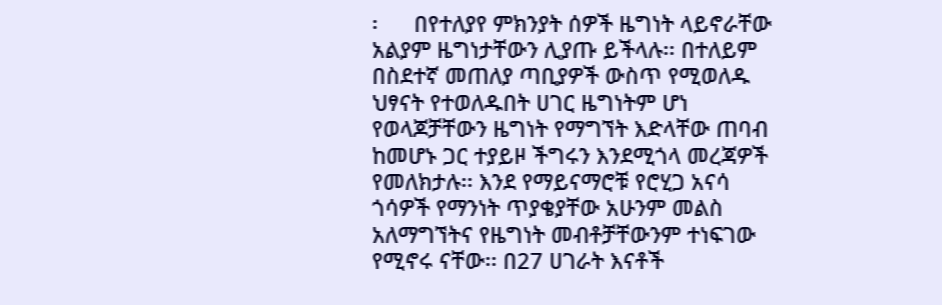፡      በየተለያየ ምክንያት ሰዎች ዜግነት ላይኖራቸው አልያም ዜግነታቸውን ሊያጡ ይችላሉ፡፡ በተለይም በስደተኛ መጠለያ ጣቢያዎች ውስጥ የሚወለዱ ህፃናት የተወለዱበት ሀገር ዜግነትም ሆነ የወላጆቻቸውን ዜግነት የማግኘት እድላቸው ጠባብ ከመሆኑ ጋር ተያይዞ ችግሩን እንደሚጎላ መረጃዎች የመለክታሉ፡፡ እንደ የማይናማሮቹ የሮሂጋ አናሳ ጎሳዎች የማንነት ጥያቄያቸው አሁንም መልስ አለማግኘትና የዜግነት መብቶቻቸውንም ተነፍገው የሚኖሩ ናቸው፡፡ በ27 ሀገራት እናቶች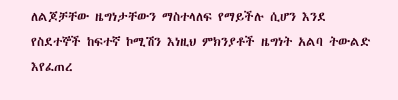ለልጆቻቸው ዜግነታቸውን ማስተላለፍ የማይችሉ ሲሆን እንደ የስደተኞች ከፍተኛ ኮሚሽን እነዚህ ምክንያቶች ዜግነት አልባ ትውልድ እየፈጠረ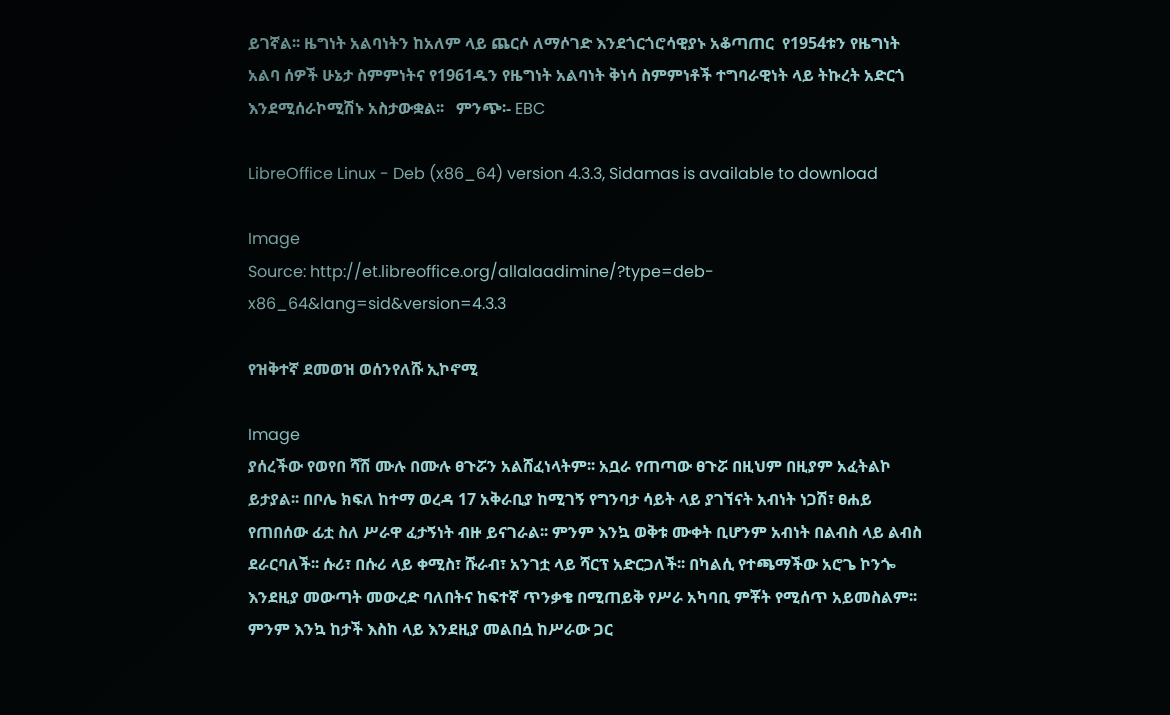ይገኛል፡፡ ዜግነት አልባነትን ከአለም ላይ ጨርሶ ለማሶገድ እንደጎርጎሮሳዊያኑ አቆጣጠር  የ1954ቱን የዜግነት አልባ ሰዎች ሁኔታ ስምምነትና የ1961ዱን የዜግነት አልባነት ቅነሳ ስምምነቶች ተግባራዊነት ላይ ትኩረት አድርጎ እንደሚሰራኮሚሽኑ አስታውቋል፡፡   ምንጭ፡- EBC

LibreOffice Linux - Deb (x86_64) version 4.3.3, Sidamas is available to download

Image
Source: http://et.libreoffice.org/allalaadimine/?type=deb-x86_64&lang=sid&version=4.3.3

የዝቅተኛ ደመወዝ ወሰንየለሹ ኢኮኖሚ

Image
ያሰረችው የወየበ ሻሽ ሙሉ በሙሉ ፀጉሯን አልሸፈነላትም፡፡ አቧራ የጠጣው ፀጉሯ በዚህም በዚያም አፈትልኮ ይታያል፡፡ በቦሌ ክፍለ ከተማ ወረዳ 17 አቅራቢያ ከሚገኝ የግንባታ ሳይት ላይ ያገኘናት አብነት ነጋሽ፣ ፀሐይ የጠበሰው ፊቷ ስለ ሥራዋ ፈታኝነት ብዙ ይናገራል፡፡ ምንም እንኳ ወቅቱ ሙቀት ቢሆንም አብነት በልብስ ላይ ልብስ ደራርባለች፡፡ ሱሪ፣ በሱሪ ላይ ቀሚስ፣ ሹራብ፣ አንገቷ ላይ ሻርፕ አድርጋለች፡፡ በካልሲ የተጫማችው አሮጌ ኮንጐ እንደዚያ መውጣት መውረድ ባለበትና ከፍተኛ ጥንቃቄ በሚጠይቅ የሥራ አካባቢ ምቾት የሚሰጥ አይመስልም፡፡ ምንም እንኳ ከታች እስከ ላይ እንደዚያ መልበሷ ከሥራው ጋር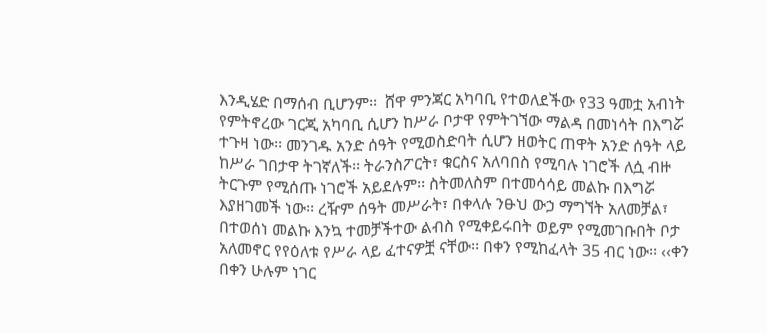እንዲሄድ በማሰብ ቢሆንም፡፡  ሸዋ ምንጃር አካባቢ የተወለደችው የ33 ዓመቷ አብነት የምትኖረው ገርጂ አካባቢ ሲሆን ከሥራ ቦታዋ የምትገኘው ማልዳ በመነሳት በእግሯ ተጉዛ ነው፡፡ መንገዱ አንድ ሰዓት የሚወስድባት ሲሆን ዘወትር ጠዋት አንድ ሰዓት ላይ ከሥራ ገበታዋ ትገኛለች፡፡ ትራንስፖርት፣ ቁርስና አለባበስ የሚባሉ ነገሮች ለሷ ብዙ ትርጉም የሚሰጡ ነገሮች አይደሉም፡፡ ስትመለስም በተመሳሳይ መልኩ በእግሯ እያዘገመች ነው፡፡ ረዥም ሰዓት መሥራት፣ በቀላሉ ንፁህ ውኃ ማግኘት አለመቻል፣ በተወሰነ መልኩ እንኳ ተመቻችተው ልብስ የሚቀይሩበት ወይም የሚመገቡበት ቦታ አለመኖር የየዕለቱ የሥራ ላይ ፈተናዎቿ ናቸው፡፡ በቀን የሚከፈላት 35 ብር ነው፡፡ ‹‹ቀን በቀን ሁሉም ነገር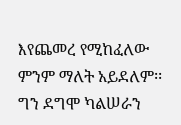እየጨመረ የሚከፈለው ምንም ማለት አይደለም፡፡ ግን ደግሞ ካልሠራን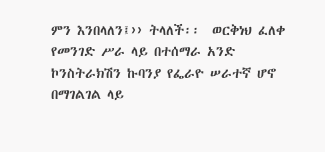ምን እንበላለን፤›› ትላለች፡፡  ወርቅነህ ፈለቀ የመንገድ ሥራ ላይ በተሰማራ አንድ ኮንስትራክሽን ኩባንያ የፌራዮ ሠራተኛ ሆኖ በማገልገል ላይ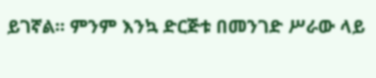ይገኛል፡፡ ምንም እንኳ ድርጅቱ በመንገድ ሥራው ላይ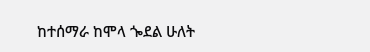ከተሰማራ ከሞላ ጐደል ሁለት